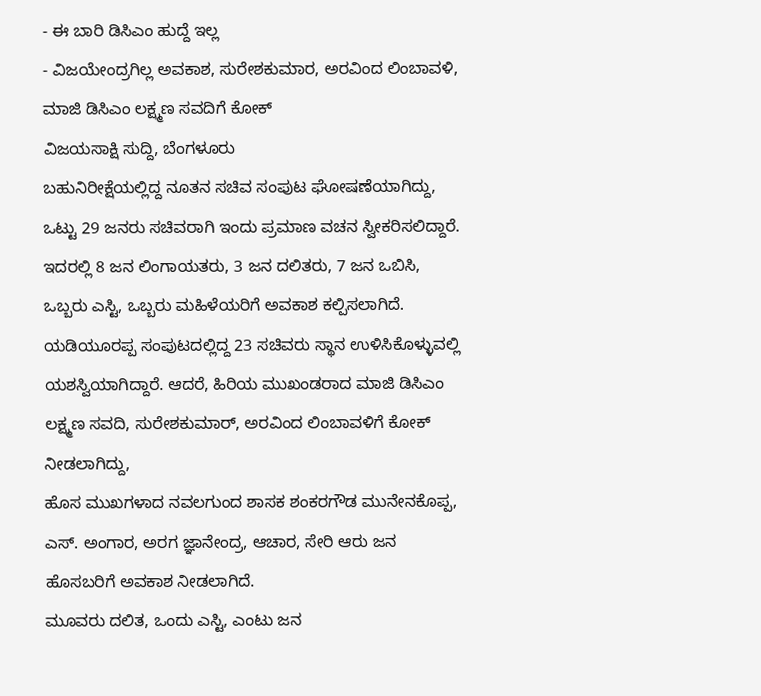- ಈ ಬಾರಿ ಡಿಸಿಎಂ ಹುದ್ದೆ ಇಲ್ಲ
- ವಿಜಯೇಂದ್ರಗಿಲ್ಲ ಅವಕಾಶ, ಸುರೇಶಕುಮಾರ, ಅರವಿಂದ ಲಿಂಬಾವಳಿ, ಮಾಜಿ ಡಿಸಿಎಂ ಲಕ್ಷ್ಮಣ ಸವದಿಗೆ ಕೋಕ್
ವಿಜಯಸಾಕ್ಷಿ ಸುದ್ದಿ, ಬೆಂಗಳೂರು
ಬಹುನಿರೀಕ್ಷೆಯಲ್ಲಿದ್ದ ನೂತನ ಸಚಿವ ಸಂಪುಟ ಘೋಷಣೆಯಾಗಿದ್ದು, ಒಟ್ಟು 29 ಜನರು ಸಚಿವರಾಗಿ ಇಂದು ಪ್ರಮಾಣ ವಚನ ಸ್ವೀಕರಿಸಲಿದ್ದಾರೆ. ಇದರಲ್ಲಿ 8 ಜನ ಲಿಂಗಾಯತರು, 3 ಜನ ದಲಿತರು, 7 ಜನ ಒಬಿಸಿ, ಒಬ್ಬರು ಎಸ್ಟಿ, ಒಬ್ಬರು ಮಹಿಳೆಯರಿಗೆ ಅವಕಾಶ ಕಲ್ಪಿಸಲಾಗಿದೆ.
ಯಡಿಯೂರಪ್ಪ ಸಂಪುಟದಲ್ಲಿದ್ದ 23 ಸಚಿವರು ಸ್ಥಾನ ಉಳಿಸಿಕೊಳ್ಳುವಲ್ಲಿ ಯಶಸ್ವಿಯಾಗಿದ್ದಾರೆ. ಆದರೆ, ಹಿರಿಯ ಮುಖಂಡರಾದ ಮಾಜಿ ಡಿಸಿಎಂ ಲಕ್ಷ್ಮಣ ಸವದಿ, ಸುರೇಶಕುಮಾರ್, ಅರವಿಂದ ಲಿಂಬಾವಳಿಗೆ ಕೋಕ್ ನೀಡಲಾಗಿದ್ದು,
ಹೊಸ ಮುಖಗಳಾದ ನವಲಗುಂದ ಶಾಸಕ ಶಂಕರಗೌಡ ಮುನೇನಕೊಪ್ಪ, ಎಸ್. ಅಂಗಾರ, ಅರಗ ಜ್ಞಾನೇಂದ್ರ, ಆಚಾರ, ಸೇರಿ ಆರು ಜನ ಹೊಸಬರಿಗೆ ಅವಕಾಶ ನೀಡಲಾಗಿದೆ.
ಮೂವರು ದಲಿತ, ಒಂದು ಎಸ್ಟಿ, ಎಂಟು ಜನ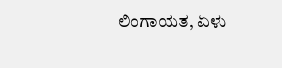ಲಿಂಗಾಯತ, ಏಳು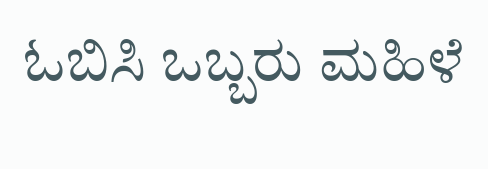ಓಬಿಸಿ ಒಬ್ಬರು ಮಹಿಳೆ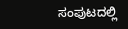ಸಂಪುಟದಲ್ಲಿ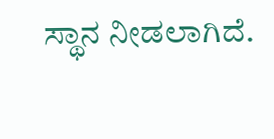ಸ್ಥಾನ ನೀಡಲಾಗಿದೆ.